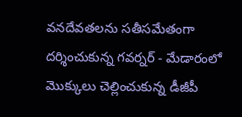వనదేవతలను సతీసమేతంగా దర్శించుకున్న గవర్నర్ - మేడారంలో మెుక్కులు చెల్లించుకున్న డీజీపీ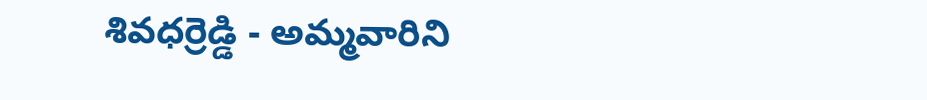శివధర్రెడ్డి - అమ్మవారిని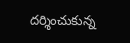దర్శించుకున్న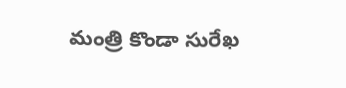మంత్రి కొండా సురేఖ